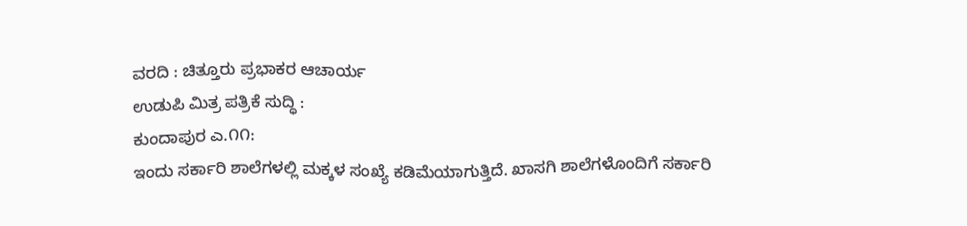ವರದಿ : ಚಿತ್ತೂರು ಪ್ರಭಾಕರ ಆಚಾರ್ಯ
ಉಡುಪಿ ಮಿತ್ರ ಪತ್ರಿಕೆ ಸುದ್ಧಿ :
ಕುಂದಾಪುರ ಎ.೧೧:
ಇಂದು ಸರ್ಕಾರಿ ಶಾಲೆಗಳಲ್ಲಿ ಮಕ್ಕಳ ಸಂಖ್ಯೆ ಕಡಿಮೆಯಾಗುತ್ತಿದೆ. ಖಾಸಗಿ ಶಾಲೆಗಳೊಂದಿಗೆ ಸರ್ಕಾರಿ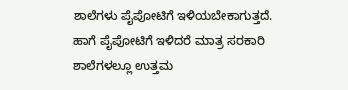ಶಾಲೆಗಳು ಪೈಪೋಟಿಗೆ ಇಳಿಯಬೇಕಾಗುತ್ತದೆ. ಹಾಗೆ ಪೈಪೋಟಿಗೆ ಇಳಿದರೆ ಮಾತ್ರ ಸರಕಾರಿ ಶಾಲೆಗಳಲ್ಲೂ ಉತ್ತಮ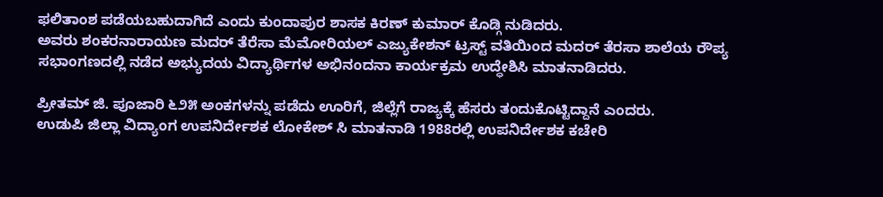ಫಲಿತಾಂಶ ಪಡೆಯಬಹುದಾಗಿದೆ ಎಂದು ಕುಂದಾಪುರ ಶಾಸಕ ಕಿರಣ್ ಕುಮಾರ್ ಕೊಡ್ಗಿ ನುಡಿದರು.
ಅವರು ಶಂಕರನಾರಾಯಣ ಮದರ್ ತೆರೆಸಾ ಮೆಮೋರಿಯಲ್ ಎಜ್ಯುಕೇಶನ್ ಟ್ರಸ್ಟ್ ವತಿಯಿಂದ ಮದರ್ ತೆರಸಾ ಶಾಲೆಯ ರೌಪ್ಯ ಸಭಾಂಗಣದಲ್ಲಿ ನಡೆದ ಅಭ್ಯುದಯ ವಿದ್ಯಾರ್ಥಿಗಳ ಅಭಿನಂದನಾ ಕಾರ್ಯಕ್ರಮ ಉದ್ಧೇಶಿಸಿ ಮಾತನಾಡಿದರು.

ಪ್ರೀತಮ್ ಜಿ. ಪೂಜಾರಿ ೬೨೫ ಅಂಕಗಳನ್ನು ಪಡೆದು ಊರಿಗೆ, ಜಿಲ್ಲೆಗೆ ರಾಜ್ಯಕ್ಕೆ ಹೆಸರು ತಂದುಕೊಟ್ಟಿದ್ದಾನೆ ಎಂದರು.
ಉಡುಪಿ ಜಿಲ್ಲಾ ವಿದ್ಯಾಂಗ ಉಪನಿರ್ದೇಶಕ ಲೋಕೇಶ್ ಸಿ ಮಾತನಾಡಿ 1988ರಲ್ಲಿ ಉಪನಿರ್ದೇಶಕ ಕಚೇರಿ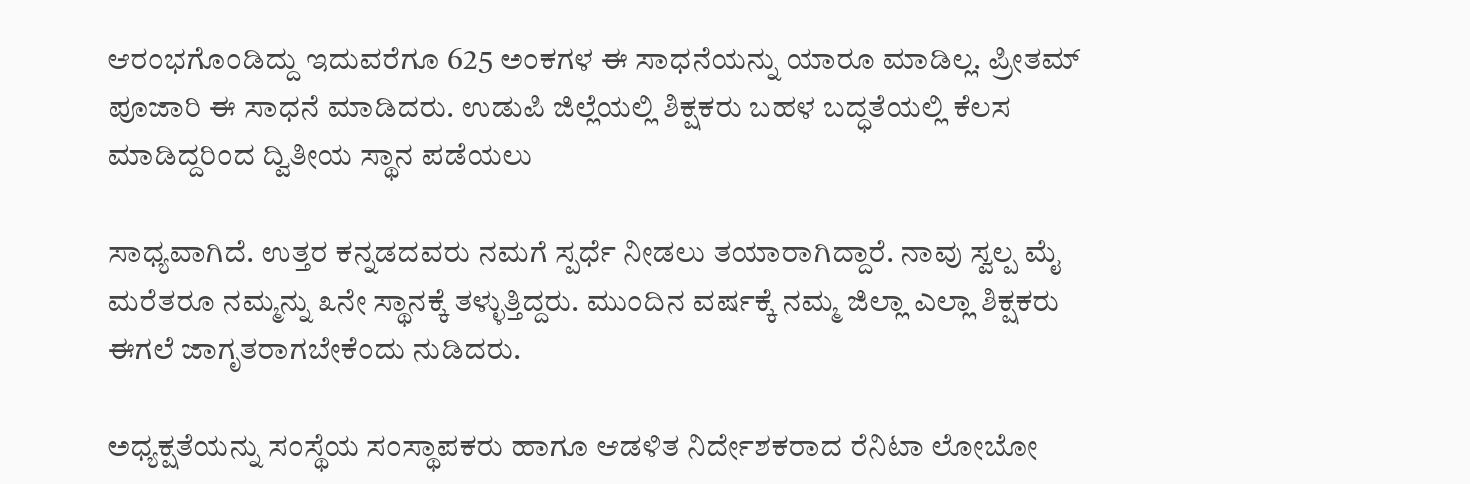ಆರಂಭಗೊಂಡಿದ್ದು ಇದುವರೆಗೂ 625 ಅಂಕಗಳ ಈ ಸಾಧನೆಯನ್ನು ಯಾರೂ ಮಾಡಿಲ್ಲ. ಪ್ರೀತಮ್ ಪೂಜಾರಿ ಈ ಸಾಧನೆ ಮಾಡಿದರು. ಉಡುಪಿ ಜಿಲ್ಲೆಯಲ್ಲಿ ಶಿಕ್ಷಕರು ಬಹಳ ಬದ್ಧತೆಯಲ್ಲಿ ಕೆಲಸ ಮಾಡಿದ್ದರಿಂದ ದ್ವಿತೀಯ ಸ್ಥಾನ ಪಡೆಯಲು

ಸಾಧ್ಯವಾಗಿದೆ. ಉತ್ತರ ಕನ್ನಡದವರು ನಮಗೆ ಸ್ಪರ್ಧೆ ನೀಡಲು ತಯಾರಾಗಿದ್ದಾರೆ. ನಾವು ಸ್ವಲ್ಪ ಮೈ ಮರೆತರೂ ನಮ್ಮನ್ನು ೩ನೇ ಸ್ಥಾನಕ್ಕೆ ತಳ್ಳುತ್ತಿದ್ದರು. ಮುಂದಿನ ವರ್ಷಕ್ಕೆ ನಮ್ಮ ಜಿಲ್ಲಾ ಎಲ್ಲಾ ಶಿಕ್ಷಕರು ಈಗಲೆ ಜಾಗೃತರಾಗಬೇಕೆಂದು ನುಡಿದರು.

ಅಧ್ಯಕ್ಷತೆಯನ್ನು ಸಂಸ್ಥೆಯ ಸಂಸ್ಥಾಪಕರು ಹಾಗೂ ಆಡಳಿತ ನಿರ್ದೇಶಕರಾದ ರೆನಿಟಾ ಲೋಬೋ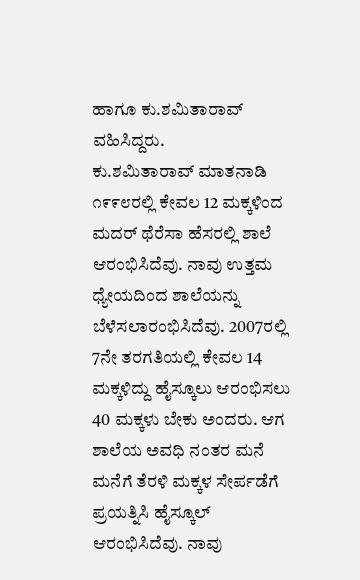ಹಾಗೂ ಕು.ಶಮಿತಾರಾವ್ ವಹಿಸಿದ್ದರು.
ಕು.ಶಮಿತಾರಾವ್ ಮಾತನಾಡಿ ೧೯೯೮ರಲ್ಲಿ ಕೇವಲ 12 ಮಕ್ಕಳಿಂದ ಮದರ್ ಥೆರೆಸಾ ಹೆಸರಲ್ಲಿ ಶಾಲೆ ಆರಂಭಿಸಿದೆವು. ನಾವು ಉತ್ತಮ ಧ್ಯೇಯದಿಂದ ಶಾಲೆಯನ್ನು ಬೆಳೆಸಲಾರಂಭಿಸಿದೆವು. 2007ರಲ್ಲಿ 7ನೇ ತರಗತಿಯಲ್ಲಿ ಕೇವಲ 14 ಮಕ್ಕಳಿದ್ದು ಹೈಸ್ಕೂಲು ಆರಂಭಿಸಲು 40 ಮಕ್ಕಳು ಬೇಕು ಅಂದರು. ಆಗ ಶಾಲೆಯ ಅವಧಿ ನಂತರ ಮನೆ ಮನೆಗೆ ತೆರಳಿ ಮಕ್ಕಳ ಸೇರ್ಪಡೆಗೆ ಪ್ರಯತ್ನಿಸಿ ಹೈಸ್ಕೂಲ್ ಆರಂಭಿಸಿದೆವು. ನಾವು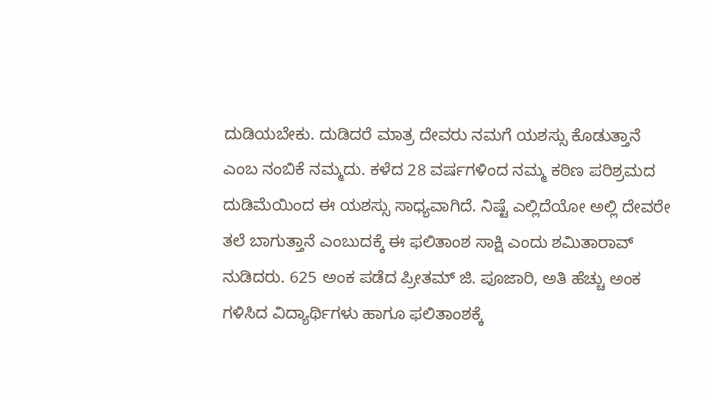ದುಡಿಯಬೇಕು. ದುಡಿದರೆ ಮಾತ್ರ ದೇವರು ನಮಗೆ ಯಶಸ್ಸು ಕೊಡುತ್ತಾನೆ ಎಂಬ ನಂಬಿಕೆ ನಮ್ಮದು. ಕಳೆದ 28 ವರ್ಷಗಳಿಂದ ನಮ್ಮ ಕಠಿಣ ಪರಿಶ್ರಮದ ದುಡಿಮೆಯಿಂದ ಈ ಯಶಸ್ಸು ಸಾಧ್ಯವಾಗಿದೆ. ನಿಷ್ಟೆ ಎಲ್ಲಿದೆಯೋ ಅಲ್ಲಿ ದೇವರೇ ತಲೆ ಬಾಗುತ್ತಾನೆ ಎಂಬುದಕ್ಕೆ ಈ ಫಲಿತಾಂಶ ಸಾಕ್ಷಿ ಎಂದು ಶಮಿತಾರಾವ್ ನುಡಿದರು. 625 ಅಂಕ ಪಡೆದ ಪ್ರೀತಮ್ ಜಿ. ಪೂಜಾರಿ, ಅತಿ ಹೆಚ್ಚು ಅಂಕ ಗಳಿಸಿದ ವಿದ್ಯಾರ್ಥಿಗಳು ಹಾಗೂ ಫಲಿತಾಂಶಕ್ಕೆ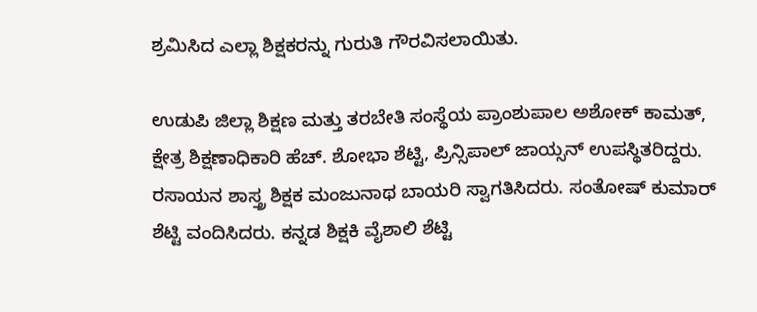ಶ್ರಮಿಸಿದ ಎಲ್ಲಾ ಶಿಕ್ಷಕರನ್ನು ಗುರುತಿ ಗೌರವಿಸಲಾಯಿತು.

ಉಡುಪಿ ಜಿಲ್ಲಾ ಶಿಕ್ಷಣ ಮತ್ತು ತರಬೇತಿ ಸಂಸ್ಥೆಯ ಪ್ರಾಂಶುಪಾಲ ಅಶೋಕ್ ಕಾಮತ್, ಕ್ಷೇತ್ರ ಶಿಕ್ಷಣಾಧಿಕಾರಿ ಹೆಚ್. ಶೋಭಾ ಶೆಟ್ಟಿ, ಪ್ರಿನ್ಸಿಪಾಲ್ ಜಾಯ್ಸನ್ ಉಪಸ್ಥಿತರಿದ್ದರು.
ರಸಾಯನ ಶಾಸ್ತ್ರ ಶಿಕ್ಷಕ ಮಂಜುನಾಥ ಬಾಯರಿ ಸ್ವಾಗತಿಸಿದರು. ಸಂತೋಷ್ ಕುಮಾರ್ ಶೆಟ್ಟಿ ವಂದಿಸಿದರು. ಕನ್ನಡ ಶಿಕ್ಷಕಿ ವೈಶಾಲಿ ಶೆಟ್ಟಿ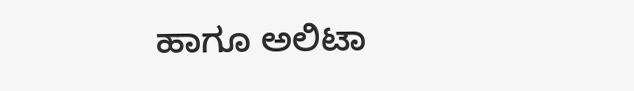ಹಾಗೂ ಅಲಿಟಾ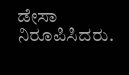ಡೇಸಾ ನಿರೂಪಿಸಿದರು.